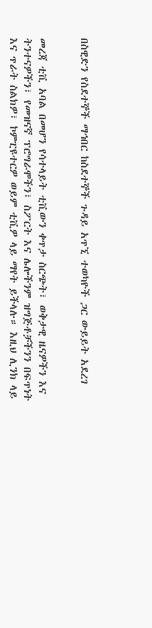በስዊድን የስደተኞች ማኅበር ከስደተኞች ጉዳይ አጥኚ ተወካዮች ጋር ውይይት አደረገ


መረጃ ቲቪ አባል በመሆን የሳተላይት ቲቪውን ቀጥታ ስርጭት፣ ወቅታዊ ዜናዎችን እና ትንተናዎችን፣ የመዝናኛ ፕሮግራሞችን፣ ስፖርት እና ሌሎችንም ዝግጅቶቻችንን በፍጥነት እና ጥራት ስልክዎ፣ ኮምፒዩተርዎ ወይም ቲቪዎ ላይ ማየት ይችላሉ። እዚህ ሊንክ ላይ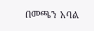በመጫን አባል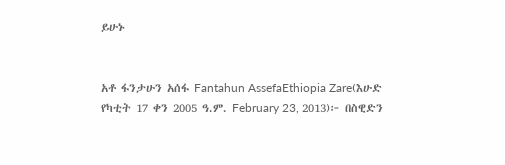ይሁኑ


አቶ ፋንታሁን አሰፋ Fantahun AssefaEthiopia Zare(እሁድ የካቲት 17 ቀን 2005 ዓ.ም. February 23, 2013)፦ በስዊድን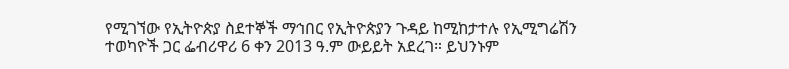የሚገኘው የኢትዮጵያ ስደተኞች ማኅበር የኢትዮጵያን ጉዳይ ከሚከታተሉ የኢሚግሬሽን ተወካዮች ጋር ፌብሪዋሪ 6 ቀን 2013 ዓ.ም ውይይት አደረገ። ይህንኑም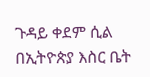ጉዳይ ቀደም ሲል በኢትዮጵያ እስር ቤት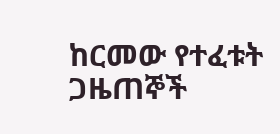ከርመው የተፈቱት ጋዜጠኞች